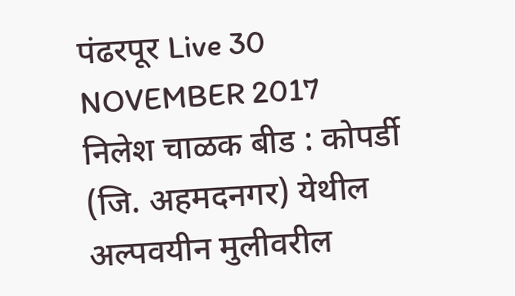पंढरपूर Live 30 NOVEMBER 2017
निलेश चाळक बीड : कोपर्डी (जि. अहमदनगर) येथील अल्पवयीन मुलीवरील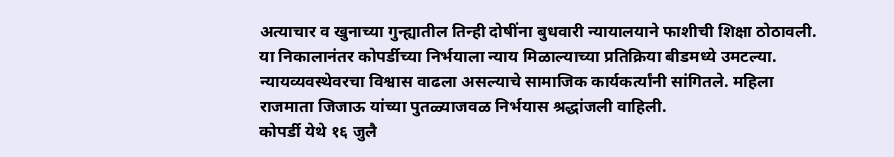अत्याचार व खुनाच्या गुन्ह्यातील तिन्ही दोषींना बुधवारी न्यायालयाने फाशीची शिक्षा ठोठावली. या निकालानंतर कोपर्डीच्या निर्भयाला न्याय मिळाल्याच्या प्रतिक्रिया बीडमध्ये उमटल्या. न्यायव्यवस्थेवरचा विश्वास वाढला असल्याचे सामाजिक कार्यकर्त्यांनी सांगितले. महिला राजमाता जिजाऊ यांच्या पुतळ्याजवळ निर्भयास श्रद्धांजली वाहिली.
कोपर्डी येथे १६ जुलै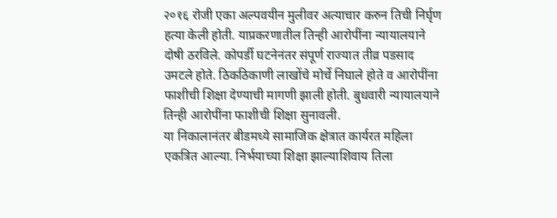२०१६ रोजी एका अल्पवयीन मुलीवर अत्याचार करुन तिची निर्घृण हत्या केली होती. याप्रकरणातील तिन्ही आरोपींना न्यायालयाने दोषी ठरविले. कोपर्डी घटनेनंतर संपूर्ण राज्यात तीव्र पडसाद उमटले होते. ठिकठिकाणी लाखोंचे मोर्चे निघाले होते व आरोपींना फाशीची शिक्षा देण्याची मागणी झाली होती. बुधवारी न्यायालयाने तिन्ही आरोपींना फाशीची शिक्षा सुनावली.
या निकालानंतर बीडमध्ये सामाजिक क्षेत्रात कार्यरत महिला एकत्रित आल्या. निर्भयाच्या शिक्षा झाल्याशिवाय तिला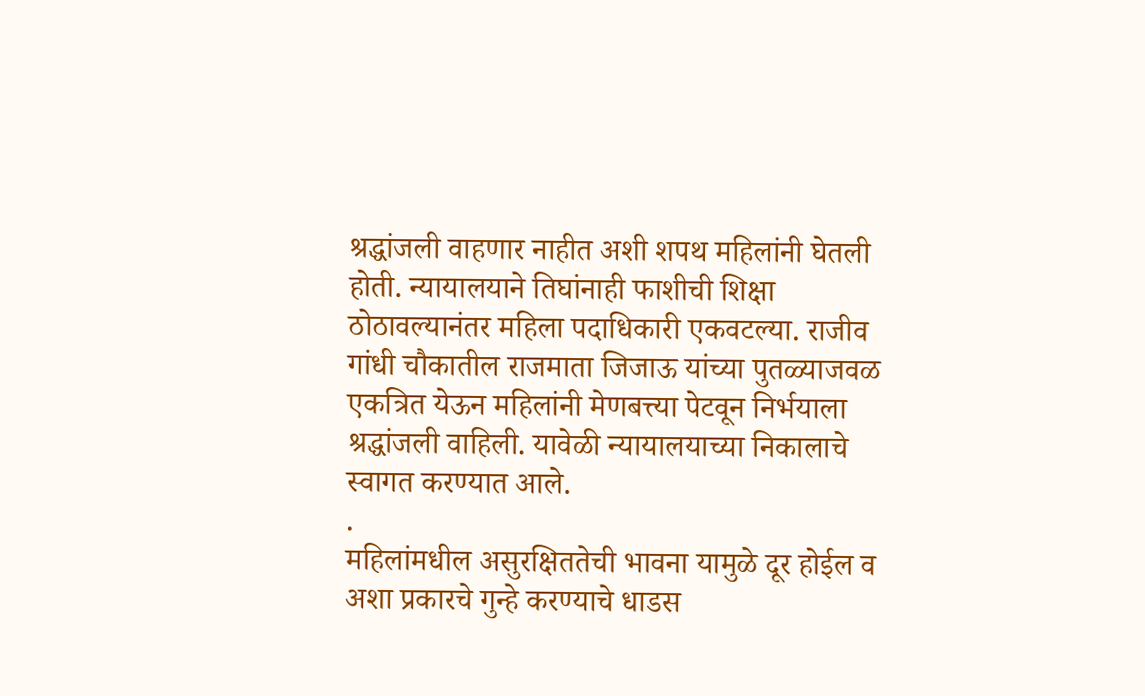श्रद्धांजली वाहणार नाहीत अशी शपथ महिलांनी घेतली होती. न्यायालयाने तिघांनाही फाशीची शिक्षा ठोठावल्यानंतर महिला पदाधिकारी एकवटल्या. राजीव गांधी चौकातील राजमाता जिजाऊ यांच्या पुतळ्याजवळ एकत्रित येऊन महिलांनी मेणबत्त्या पेटवून निर्भयाला श्रद्धांजली वाहिली. यावेळी न्यायालयाच्या निकालाचे स्वागत करण्यात आले.
.
महिलांमधील असुरक्षिततेची भावना यामुळे दूर होईल व अशा प्रकारचे गुन्हे करण्याचे धाडस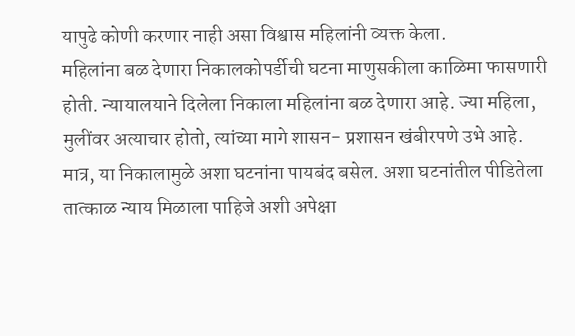यापुढे कोणी करणार नाही असा विश्वास महिलांनी व्यक्त केला.
महिलांना बळ देणारा निकालकोपर्डीची घटना माणुसकीला काळिमा फासणारी होती. न्यायालयाने दिलेला निकाला महिलांना बळ देणारा आहे. ज्या महिला, मुलींवर अत्याचार होतो, त्यांच्या मागे शासन- प्रशासन खंबीरपणे उभे आहे. मात्र, या निकालामुळे अशा घटनांना पायबंद बसेल. अशा घटनांतील पीडितेला तात्काळ न्याय मिळाला पाहिजे अशी अपेक्षा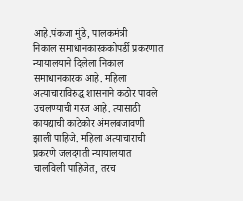आहे.पंकजा मुंडे, पालकमंत्री
निकाल समाधानकारककोपर्डी प्रकरणात न्यायालयाने दिलेला निकाल समाधानकारक आहे. महिला अत्याचाराविरुद्ध शासनाने कठोर पावले उचलण्याची गरज आहे. त्यासाठी कायद्याची काटेकोर अंमलबजावणी झाली पाहिजे. महिला अत्याचाराची प्रकरणे जलदगती न्यायालयात चालविली पाहिजेत, तरच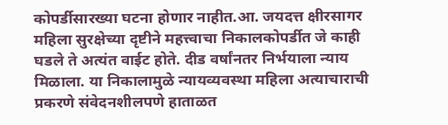कोपर्डीसारख्या घटना होणार नाहीत.आ. जयदत्त क्षीरसागर
महिला सुरक्षेच्या दृष्टीने महत्त्वाचा निकालकोपर्डीत जे काही घडले ते अत्यंत वाईट होते. दीड वर्षांनतर निर्भयाला न्याय मिळाला. या निकालामुळे न्यायव्यवस्था महिला अत्याचाराची प्रकरणे संवेदनशीलपणे हाताळत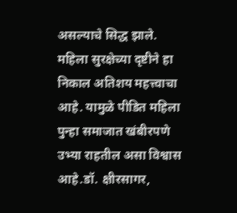असल्याचे सिद्ध झाले. महिला सुरक्षेच्या दृष्टीने हा निकाल अतिशय महत्त्वाचा आहे. यामुळे पीडित महिला पुन्हा समाजात खंबीरपणे उभ्या राहतील असा विश्वास आहे.डॉ. क्षीरसागर,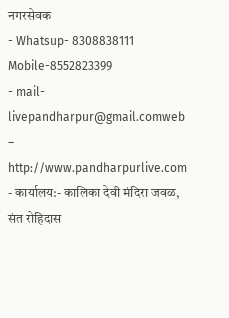नगरसेवक
- Whatsup- 8308838111 Mobile-8552823399
- mail-livepandharpur@gmail.comweb – http://www.pandharpurlive.com
- कार्यालय:- कालिका देवी मंदिरा जवळ, संत रोहिदास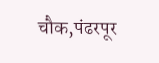चौक,पंढरपूर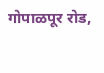गोपाळपूर रोड,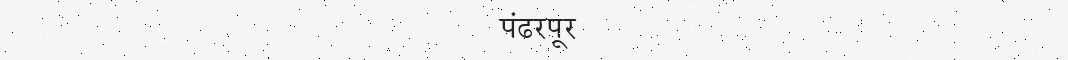पंढरपूर